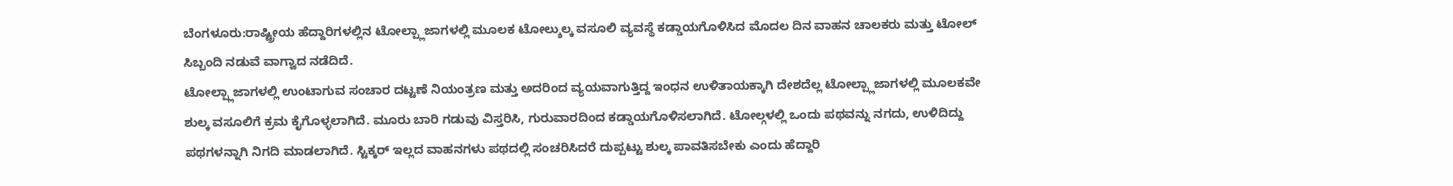ಬೆಂಗಳೂರು:ರಾಷ್ಟ್ರೀಯ ಹೆದ್ದಾರಿಗಳಲ್ಲಿನ ಟೋಲ್ಪ್ಲಾಜಾಗಳಲ್ಲಿ ಮೂಲಕ ಟೋಲ್ಶುಲ್ಕ ವಸೂಲಿ ವ್ಯವಸ್ಥೆ ಕಡ್ಡಾಯಗೊಳಿಸಿದ ಮೊದಲ ದಿನ ವಾಹನ ಚಾಲಕರು ಮತ್ತು ಟೋಲ್ ಸಿಬ್ಬಂದಿ ನಡುವೆ ವಾಗ್ವಾದ ನಡೆದಿದೆ.
ಟೋಲ್ಪ್ಲಾಜಾಗಳಲ್ಲಿ ಉಂಟಾಗುವ ಸಂಚಾರ ದಟ್ಟಣೆ ನಿಯಂತ್ರಣ ಮತ್ತು ಅದರಿಂದ ವ್ಯಯವಾಗುತ್ತಿದ್ದ ಇಂಧನ ಉಳಿತಾಯಕ್ಕಾಗಿ ದೇಶದೆಲ್ಲ ಟೋಲ್ಪ್ಲಾಜಾಗಳಲ್ಲಿ ಮೂಲಕವೇ ಶುಲ್ಕ ವಸೂಲಿಗೆ ಕ್ರಮ ಕೈಗೊಳ್ಳಲಾಗಿದೆ. ಮೂರು ಬಾರಿ ಗಡುವು ವಿಸ್ತರಿಸಿ, ಗುರುವಾರದಿಂದ ಕಡ್ಡಾಯಗೊಳಿಸಲಾಗಿದೆ. ಟೋಲ್ಗಳಲ್ಲಿ ಒಂದು ಪಥವನ್ನು ನಗದು, ಉಳಿದಿದ್ದು ಪಥಗಳನ್ನಾಗಿ ನಿಗದಿ ಮಾಡಲಾಗಿದೆ. ಸ್ಟಿಕ್ಕರ್ ಇಲ್ಲದ ವಾಹನಗಳು ಪಥದಲ್ಲಿ ಸಂಚರಿಸಿದರೆ ದುಪ್ಪಟ್ಟು ಶುಲ್ಕ ಪಾವತಿಸಬೇಕು ಎಂದು ಹೆದ್ದಾರಿ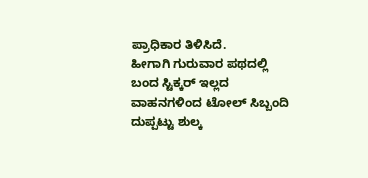ಪ್ರಾಧಿಕಾರ ತಿಳಿಸಿದೆ.
ಹೀಗಾಗಿ ಗುರುವಾರ ಪಥದಲ್ಲಿ ಬಂದ ಸ್ಟಿಕ್ಕರ್ ಇಲ್ಲದ ವಾಹನಗಳಿಂದ ಟೋಲ್ ಸಿಬ್ಬಂದಿ ದುಪ್ಪಟ್ಟು ಶುಲ್ಕ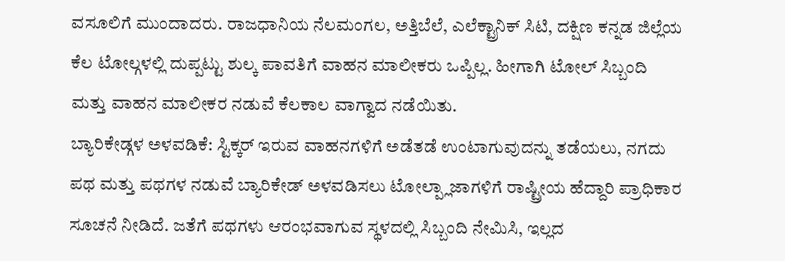ವಸೂಲಿಗೆ ಮುಂದಾದರು. ರಾಜಧಾನಿಯ ನೆಲಮಂಗಲ, ಅತ್ತಿಬೆಲೆ, ಎಲೆಕ್ಟ್ರಾನಿಕ್ ಸಿಟಿ, ದಕ್ಷಿಣ ಕನ್ನಡ ಜಿಲ್ಲೆಯ ಕೆಲ ಟೋಲ್ಗಳಲ್ಲಿ ದುಪ್ಪಟ್ಟು ಶುಲ್ಕ ಪಾವತಿಗೆ ವಾಹನ ಮಾಲೀಕರು ಒಪ್ಪಿಲ್ಲ. ಹೀಗಾಗಿ ಟೋಲ್ ಸಿಬ್ಬಂದಿ ಮತ್ತು ವಾಹನ ಮಾಲೀಕರ ನಡುವೆ ಕೆಲಕಾಲ ವಾಗ್ವಾದ ನಡೆಯಿತು.
ಬ್ಯಾರಿಕೇಡ್ಗಳ ಅಳವಡಿಕೆ: ಸ್ಟಿಕ್ಕರ್ ಇರುವ ವಾಹನಗಳಿಗೆ ಅಡೆತಡೆ ಉಂಟಾಗುವುದನ್ನು ತಡೆಯಲು, ನಗದು ಪಥ ಮತ್ತು ಪಥಗಳ ನಡುವೆ ಬ್ಯಾರಿಕೇಡ್ ಅಳವಡಿಸಲು ಟೋಲ್ಪ್ಲಾಜಾಗಳಿಗೆ ರಾಷ್ಟ್ರೀಯ ಹೆದ್ದಾರಿ ಪ್ರಾಧಿಕಾರ ಸೂಚನೆ ನೀಡಿದೆ. ಜತೆಗೆ ಪಥಗಳು ಆರಂಭವಾಗುವ ಸ್ಥಳದಲ್ಲಿ ಸಿಬ್ಬಂದಿ ನೇಮಿಸಿ, ಇಲ್ಲದ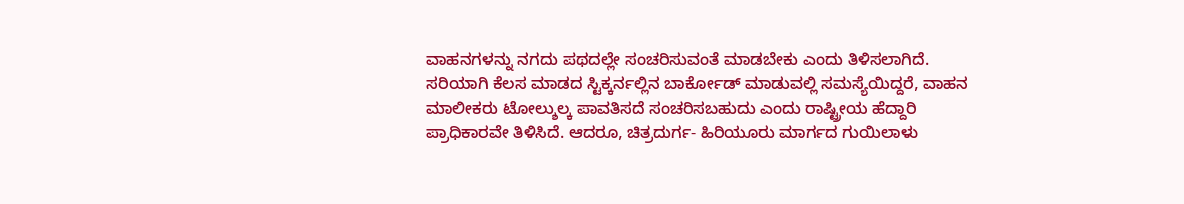ವಾಹನಗಳನ್ನು ನಗದು ಪಥದಲ್ಲೇ ಸಂಚರಿಸುವಂತೆ ಮಾಡಬೇಕು ಎಂದು ತಿಳಿಸಲಾಗಿದೆ.
ಸರಿಯಾಗಿ ಕೆಲಸ ಮಾಡದ ಸ್ಟಿಕ್ಕರ್ನಲ್ಲಿನ ಬಾರ್ಕೋಡ್ ಮಾಡುವಲ್ಲಿ ಸಮಸ್ಯೆಯಿದ್ದರೆ, ವಾಹನ ಮಾಲೀಕರು ಟೋಲ್ಶುಲ್ಕ ಪಾವತಿಸದೆ ಸಂಚರಿಸಬಹುದು ಎಂದು ರಾಷ್ಟ್ರೀಯ ಹೆದ್ದಾರಿ ಪ್ರಾಧಿಕಾರವೇ ತಿಳಿಸಿದೆ. ಆದರೂ, ಚಿತ್ರದುರ್ಗ- ಹಿರಿಯೂರು ಮಾರ್ಗದ ಗುಯಿಲಾಳು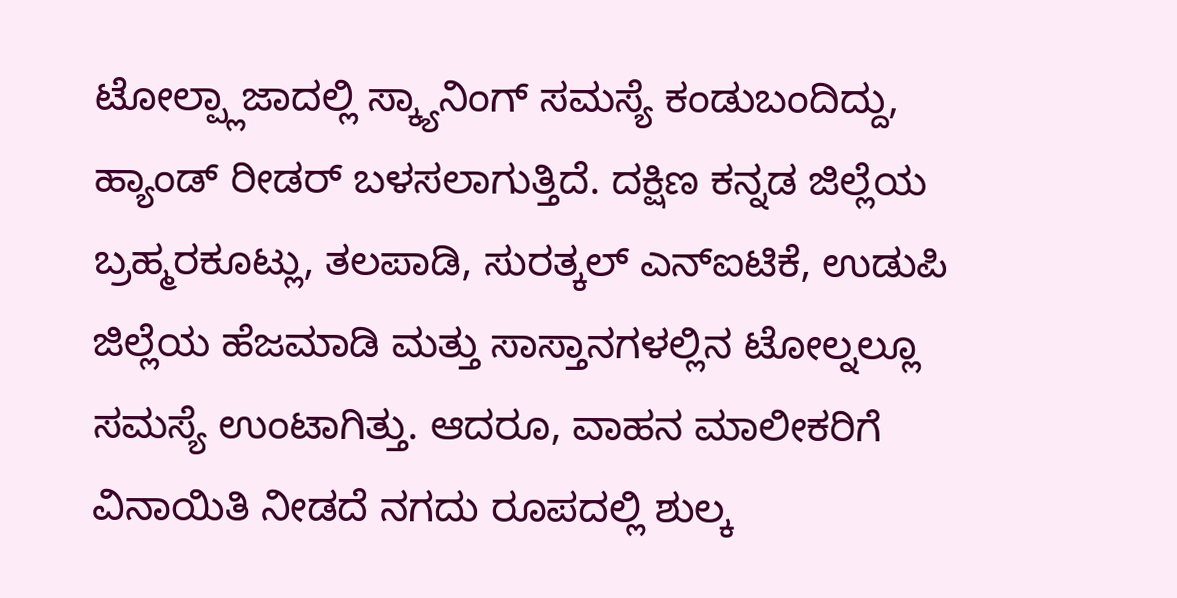ಟೋಲ್ಪ್ಲಾಜಾದಲ್ಲಿ ಸ್ಕ್ಯಾನಿಂಗ್ ಸಮಸ್ಯೆ ಕಂಡುಬಂದಿದ್ದು, ಹ್ಯಾಂಡ್ ರೀಡರ್ ಬಳಸಲಾಗುತ್ತಿದೆ. ದಕ್ಷಿಣ ಕನ್ನಡ ಜಿಲ್ಲೆಯ ಬ್ರಹ್ಮರಕೂಟ್ಲು, ತಲಪಾಡಿ, ಸುರತ್ಕಲ್ ಎನ್ಐಟಿಕೆ, ಉಡುಪಿ ಜಿಲ್ಲೆಯ ಹೆಜಮಾಡಿ ಮತ್ತು ಸಾಸ್ತಾನಗಳಲ್ಲಿನ ಟೋಲ್ನಲ್ಲೂ ಸಮಸ್ಯೆ ಉಂಟಾಗಿತ್ತು. ಆದರೂ, ವಾಹನ ಮಾಲೀಕರಿಗೆ ವಿನಾಯಿತಿ ನೀಡದೆ ನಗದು ರೂಪದಲ್ಲಿ ಶುಲ್ಕ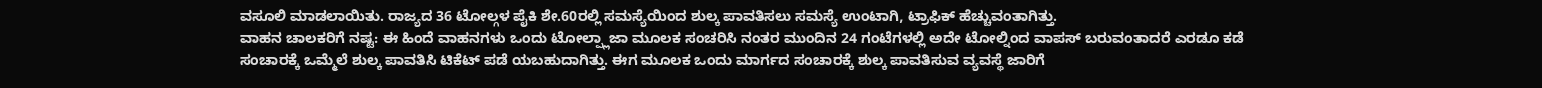ವಸೂಲಿ ಮಾಡಲಾಯಿತು. ರಾಜ್ಯದ 36 ಟೋಲ್ಗಳ ಪೈಕಿ ಶೇ.60ರಲ್ಲಿ ಸಮಸ್ಯೆಯಿಂದ ಶುಲ್ಕ ಪಾವತಿಸಲು ಸಮಸ್ಯೆ ಉಂಟಾಗಿ, ಟ್ರಾಫಿಕ್ ಹೆಚ್ಚುವಂತಾಗಿತ್ತು.
ವಾಹನ ಚಾಲಕರಿಗೆ ನಷ್ಟ: ಈ ಹಿಂದೆ ವಾಹನಗಳು ಒಂದು ಟೋಲ್ಪ್ಲಾಜಾ ಮೂಲಕ ಸಂಚರಿಸಿ ನಂತರ ಮುಂದಿನ 24 ಗಂಟೆಗಳಲ್ಲಿ ಅದೇ ಟೋಲ್ನಿಂದ ವಾಪಸ್ ಬರುವಂತಾದರೆ ಎರಡೂ ಕಡೆ ಸಂಚಾರಕ್ಕೆ ಒಮ್ಮೆಲೆ ಶುಲ್ಕ ಪಾವತಿಸಿ ಟಿಕೆಟ್ ಪಡೆ ಯಬಹುದಾಗಿತ್ತು. ಈಗ ಮೂಲಕ ಒಂದು ಮಾರ್ಗದ ಸಂಚಾರಕ್ಕೆ ಶುಲ್ಕ ಪಾವತಿಸುವ ವ್ಯವಸ್ಥೆ ಜಾರಿಗೆ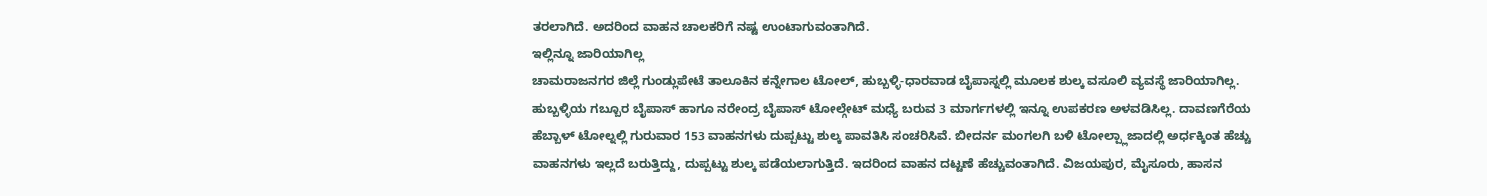ತರಲಾಗಿದೆ. ಅದರಿಂದ ವಾಹನ ಚಾಲಕರಿಗೆ ನಷ್ಟ ಉಂಟಾಗುವಂತಾಗಿದೆ.
ಇಲ್ಲಿನ್ನೂ ಜಾರಿಯಾಗಿಲ್ಲ
ಚಾಮರಾಜನಗರ ಜಿಲ್ಲೆ ಗುಂಡ್ಲುಪೇಟೆ ತಾಲೂಕಿನ ಕನ್ನೇಗಾಲ ಟೋಲ್, ಹುಬ್ಬಳ್ಳಿ-ಧಾರವಾಡ ಬೈಪಾಸ್ನಲ್ಲಿ ಮೂಲಕ ಶುಲ್ಕ ವಸೂಲಿ ವ್ಯವಸ್ಥೆ ಜಾರಿಯಾಗಿಲ್ಲ. ಹುಬ್ಬಳ್ಳಿಯ ಗಬ್ಬೂರ ಬೈಪಾಸ್ ಹಾಗೂ ನರೇಂದ್ರ ಬೈಪಾಸ್ ಟೋಲ್ಗೇಟ್ ಮಧ್ಯೆ ಬರುವ 3 ಮಾರ್ಗಗಳಲ್ಲಿ ಇನ್ನೂ ಉಪಕರಣ ಅಳವಡಿಸಿಲ್ಲ. ದಾವಣಗೆರೆಯ ಹೆಬ್ಬಾಳ್ ಟೋಲ್ನಲ್ಲಿ ಗುರುವಾರ 153 ವಾಹನಗಳು ದುಪ್ಪಟ್ಟು ಶುಲ್ಕ ಪಾವತಿಸಿ ಸಂಚರಿಸಿವೆ. ಬೀದರ್ನ ಮಂಗಲಗಿ ಬಳಿ ಟೋಲ್ಪ್ಲಾಜಾದಲ್ಲಿ ಅರ್ಧಕ್ಕಿಂತ ಹೆಚ್ಚು ವಾಹನಗಳು ಇಲ್ಲದೆ ಬರುತ್ತಿದ್ದು, ದುಪ್ಪಟ್ಟು ಶುಲ್ಕ ಪಡೆಯಲಾಗುತ್ತಿದೆ. ಇದರಿಂದ ವಾಹನ ದಟ್ಟಣೆ ಹೆಚ್ಚುವಂತಾಗಿದೆ. ವಿಜಯಪುರ, ಮೈಸೂರು, ಹಾಸನ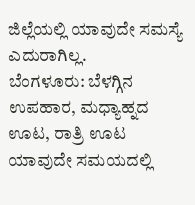ಜಿಲ್ಲೆಯಲ್ಲಿ ಯಾವುದೇ ಸಮಸ್ಯೆ ಎದುರಾಗಿಲ್ಲ.
ಬೆಂಗಳೂರು: ಬೆಳಗ್ಗಿನ ಉಪಹಾರ, ಮಧ್ಯಾಹ್ನದ ಊಟ, ರಾತ್ರಿ ಊಟ ಯಾವುದೇ ಸಮಯದಲ್ಲಿ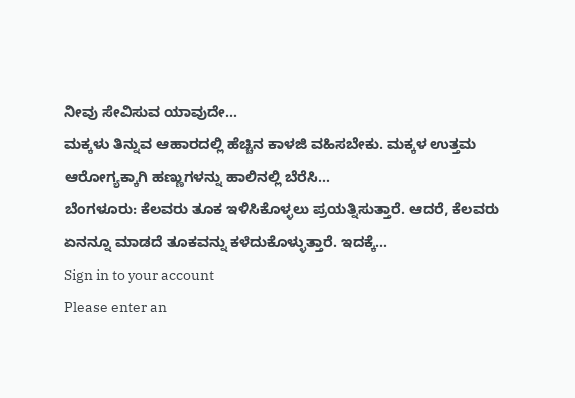ನೀವು ಸೇವಿಸುವ ಯಾವುದೇ…
ಮಕ್ಕಳು ತಿನ್ನುವ ಆಹಾರದಲ್ಲಿ ಹೆಚ್ಚಿನ ಕಾಳಜಿ ವಹಿಸಬೇಕು. ಮಕ್ಕಳ ಉತ್ತಮ ಆರೋಗ್ಯಕ್ಕಾಗಿ ಹಣ್ಣುಗಳನ್ನು ಹಾಲಿನಲ್ಲಿ ಬೆರೆಸಿ…
ಬೆಂಗಳೂರು: ಕೆಲವರು ತೂಕ ಇಳಿಸಿಕೊಳ್ಳಲು ಪ್ರಯತ್ನಿಸುತ್ತಾರೆ. ಆದರೆ, ಕೆಲವರು ಏನನ್ನೂ ಮಾಡದೆ ತೂಕವನ್ನು ಕಳೆದುಕೊಳ್ಳುತ್ತಾರೆ. ಇದಕ್ಕೆ…
Sign in to your account
Please enter an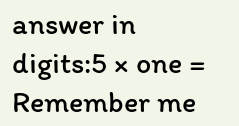answer in digits:5 × one =
Remember me